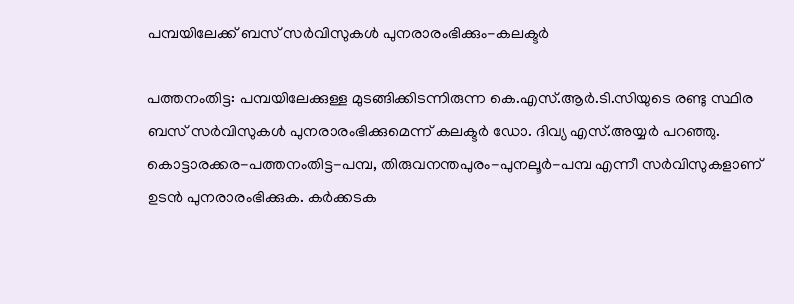പമ്പയിലേക്ക് ബസ് സര്‍വിസുകള്‍ പുനരാരംഭിക്കും-കലക്ടര്‍

പത്തനംതിട്ട: പമ്പയിലേക്കുള്ള മുടങ്ങിക്കിടന്നിരുന്ന കെ.എസ്.ആര്‍.ടി.സിയുടെ രണ്ടു സ്ഥിര ബസ് സര്‍വിസുകള്‍ പുനരാരംഭിക്കുമെന്ന് കലക്ടര്‍ ഡോ. ദിവ്യ എസ്.അയ്യര്‍ പറഞ്ഞു. കൊട്ടാരക്കര-പത്തനംതിട്ട-പമ്പ, തിരുവനന്തപുരം-പുനലൂര്‍-പമ്പ എന്നീ സര്‍വിസുകളാണ് ഉടന്‍ പുനരാരംഭിക്കുക. കര്‍ക്കടക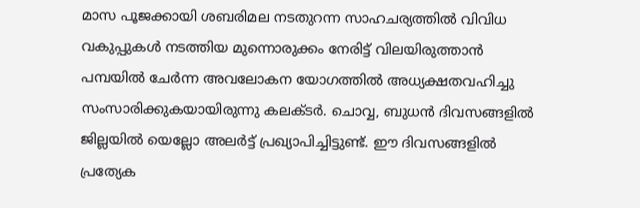മാസ പൂജക്കായി ശബരിമല നടതുറന്ന സാഹചര്യത്തില്‍ വിവിധ വകുപ്പുകള്‍ നടത്തിയ മുന്നൊരുക്കം നേരിട്ട് വിലയിരുത്താന്‍ പമ്പയില്‍ ചേര്‍ന്ന അവലോകന യോഗത്തില്‍ അധ്യക്ഷതവഹിച്ചു സംസാരിക്കുകയായിരുന്നു കലക്ടര്‍. ചൊവ്വ, ബുധൻ ദിവസങ്ങളില്‍ ജില്ലയില്‍ യെല്ലോ അലര്‍ട്ട് പ്രഖ്യാപിച്ചിട്ടുണ്ട്. ഈ ദിവസങ്ങളില്‍ പ്രത്യേക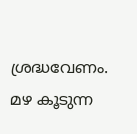ശ്രദ്ധവേണം. മഴ കൂടുന്ന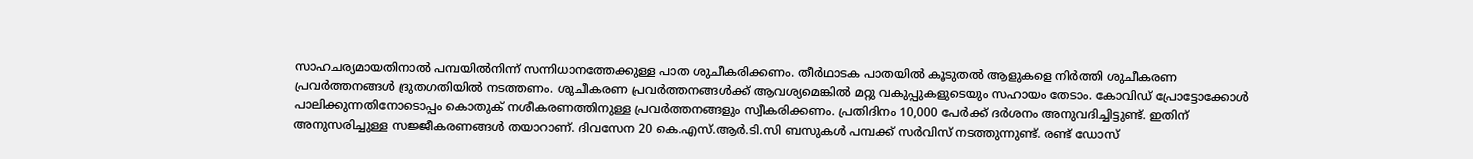സാഹചര്യമായതിനാല്‍ പമ്പയില്‍നിന്ന് സന്നിധാനത്തേക്കുള്ള പാത ശുചീകരിക്കണം. തീര്‍ഥാടക പാതയില്‍ കൂടുതല്‍ ആളുകളെ നിര്‍ത്തി ശുചീകരണ പ്രവര്‍ത്തനങ്ങള്‍ ദ്രുതഗതിയില്‍ നടത്തണം. ശുചീകരണ പ്രവര്‍ത്തനങ്ങള്‍ക്ക് ആവശ്യമെങ്കില്‍ മറ്റു വകുപ്പുകളുടെയും സഹായം തേടാം. കോവിഡ് പ്രോട്ടോക്കോള്‍ പാലിക്കുന്നതിനോടൊപ്പം കൊതുക് നശീകരണത്തിനുള്ള പ്രവര്‍ത്തനങ്ങളും സ്വീകരിക്കണം. പ്രതിദിനം 10,000 പേര്‍ക്ക് ദര്‍ശനം അനുവദിച്ചിട്ടുണ്ട്. ഇതിന് അനുസരിച്ചുള്ള സജ്ജീകരണങ്ങള്‍ തയാറാണ്. ദിവസേന 20 കെ.എസ്.ആർ.ടി.സി ബസുകള്‍ പമ്പക്ക് സര്‍വിസ് നടത്തുന്നുണ്ട്. രണ്ട് ഡോസ്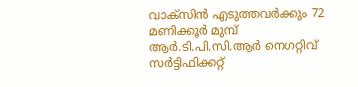വാക്‌സിന്‍ എടുത്തവര്‍ക്കും 72 മണിക്കൂര്‍ മുമ്പ് ആർ.ടി.പി.സി.ആര്‍ നെഗറ്റിവ് സര്‍ട്ടിഫിക്കറ്റ്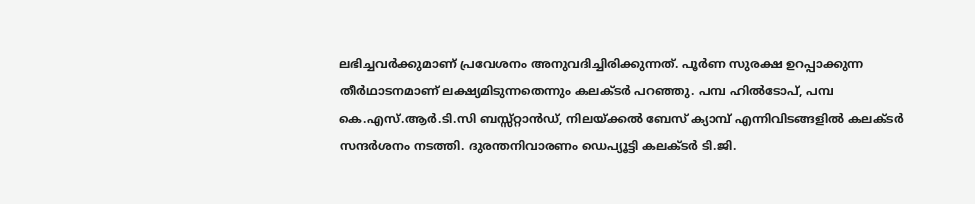ലഭിച്ചവര്‍ക്കുമാണ് പ്രവേശനം അനുവദിച്ചിരിക്കുന്നത്. പൂര്‍ണ സുരക്ഷ ഉറപ്പാക്കുന്ന തീര്‍ഥാടനമാണ് ലക്ഷ്യമിടുന്നതെന്നും കലക്ടര്‍ പറഞ്ഞു. പമ്പ ഹില്‍ടോപ്, പമ്പ കെ.എസ്.ആർ.ടി.സി ബസ്സ്റ്റാന്‍ഡ്, നിലയ്ക്കല്‍ ബേസ് ക്യാമ്പ് എന്നിവിടങ്ങളില്‍ കലക്ടര്‍ സന്ദര്‍ശനം നടത്തി. ദുരന്തനിവാരണം ഡെപ്യൂട്ടി കലക്ടര്‍ ടി.ജി.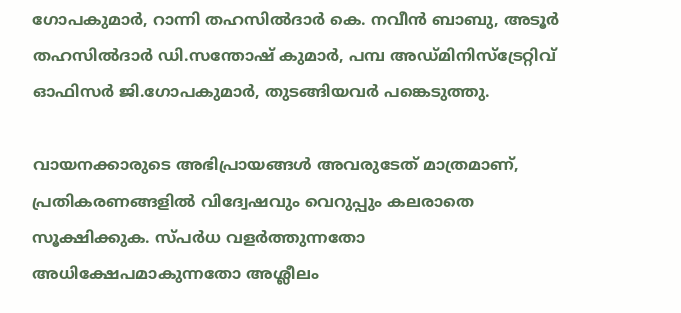ഗോപകുമാര്‍, റാന്നി തഹസില്‍ദാര്‍ കെ. നവീന്‍ ബാബു, അടൂര്‍ തഹസില്‍ദാര്‍ ഡി.സന്തോഷ് കുമാര്‍, പമ്പ അഡ്മിനിസ്‌ട്രേറ്റിവ് ഓഫിസര്‍ ജി.ഗോപകുമാര്‍, തുടങ്ങിയവര്‍ പങ്കെടുത്തു.

വായനക്കാരുടെ അഭിപ്രായങ്ങള്‍ അവരുടേത് മാത്രമാണ്, പ്രതികരണങ്ങളിൽ വിദ്വേഷവും വെറുപ്പും കലരാതെ സൂക്ഷിക്കുക. സ്പർധ വളർത്തുന്നതോ അധിക്ഷേപമാകുന്നതോ അശ്ലീലം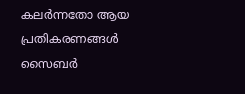കലർന്നതോ ആയ പ്രതികരണങ്ങൾ സൈബർ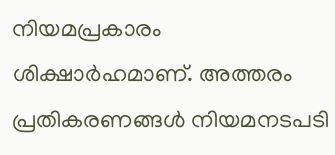നിയമപ്രകാരം ശിക്ഷാർഹമാണ്. അത്തരം പ്രതികരണങ്ങൾ നിയമനടപടി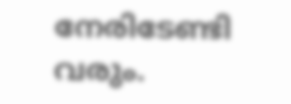നേരിടേണ്ടി വരും.